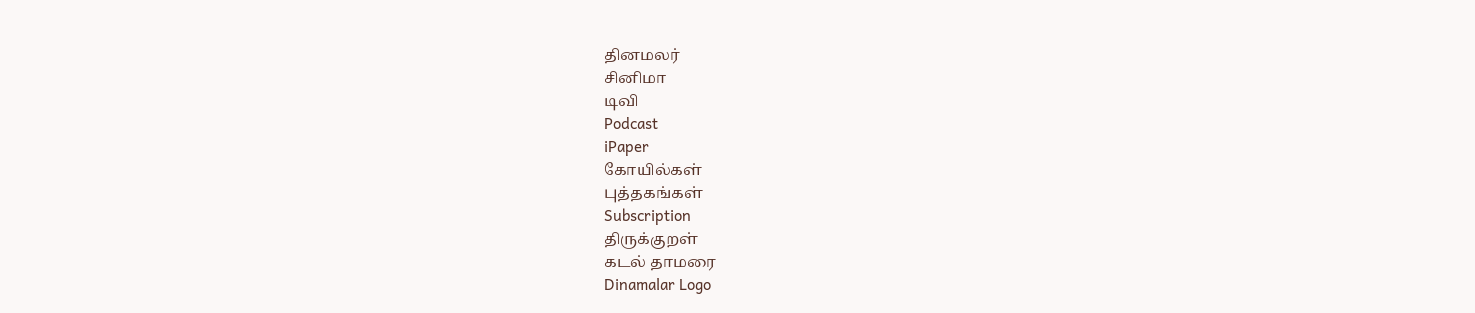தினமலர்
சினிமா
டிவி
Podcast
iPaper
கோயில்கள்
புத்தகங்கள்
Subscription
திருக்குறள்
கடல் தாமரை
Dinamalar Logo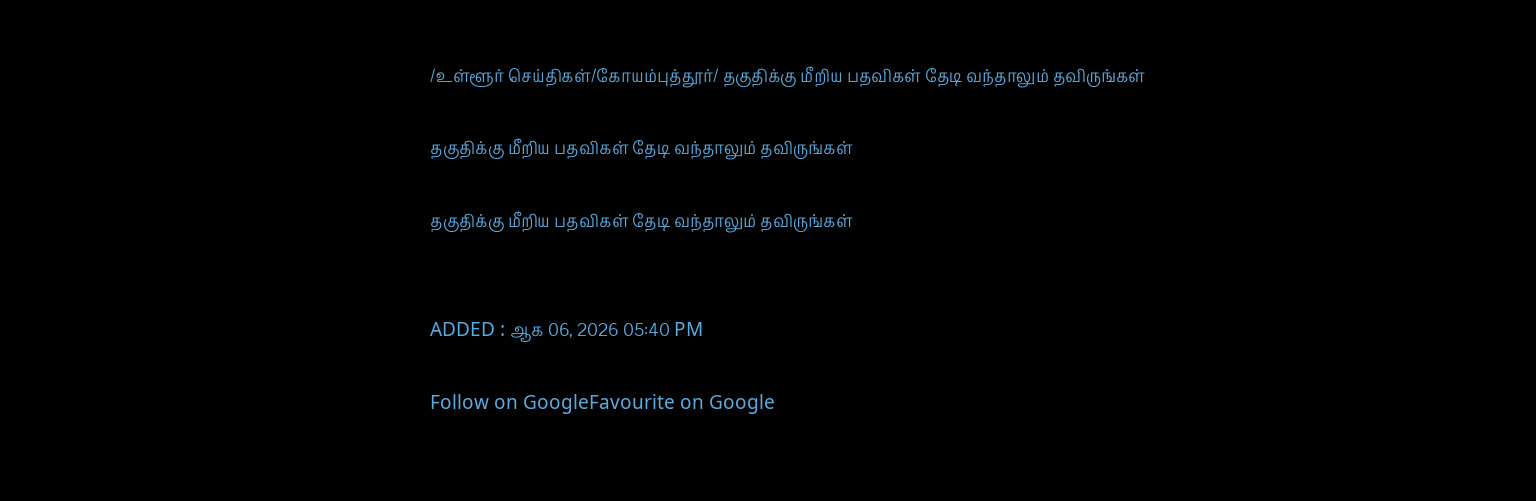/உள்ளூர் செய்திகள்/கோயம்புத்தூர்/ தகுதிக்கு மீறிய பதவிகள் தேடி வந்தாலும் தவிருங்கள்

தகுதிக்கு மீறிய பதவிகள் தேடி வந்தாலும் தவிருங்கள்

தகுதிக்கு மீறிய பதவிகள் தேடி வந்தாலும் தவிருங்கள்


ADDED : ஆக 06, 2026 05:40 PM

Follow on GoogleFavourite on Google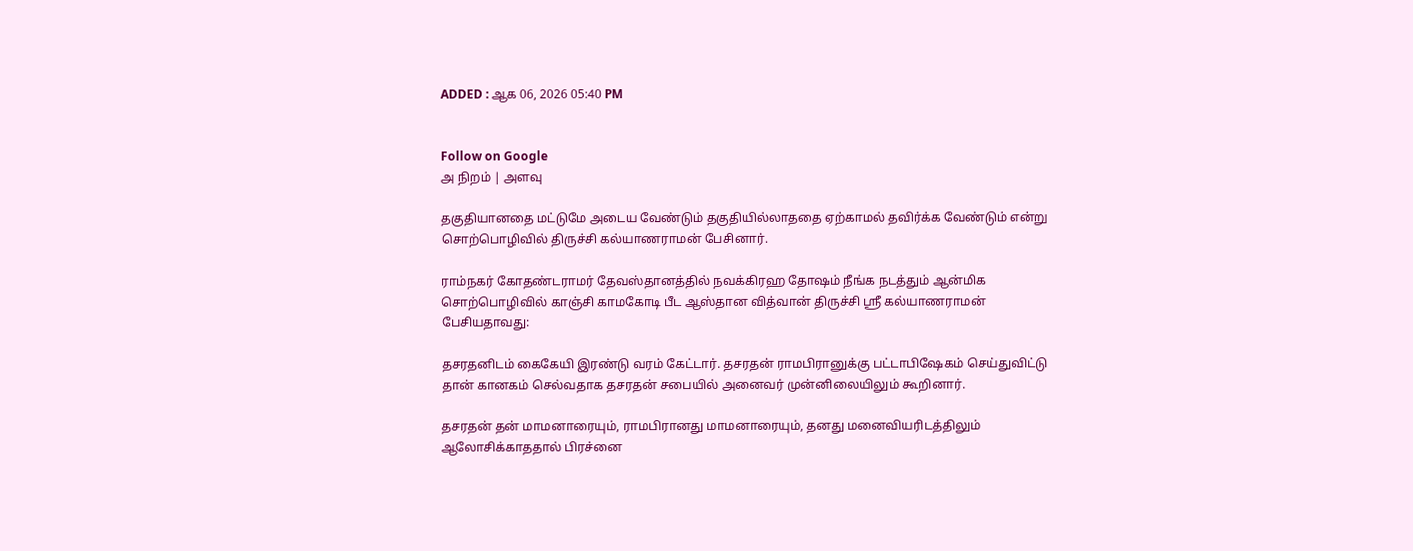ADDED : ஆக 06, 2026 05:40 PM


Follow on Google
அ நிறம் | அளவு

தகுதியானதை மட்டுமே அடைய வேண்டும் தகுதியில்லாததை ஏற்காமல் தவிர்க்க வேண்டும் என்று சொற்பொழிவில் திருச்சி கல்யாணராமன் பேசினார்.

ராம்நகர் கோதண்டராமர் தேவஸ்தானத்தில் நவக்கிரஹ தோஷம் நீங்க நடத்தும் ஆன்மிக சொற்பொழிவில் காஞ்சி காமகோடி பீட ஆஸ்தான வித்வான் திருச்சி ஸ்ரீ கல்யாணராமன் பேசியதாவது:

தசரதனிடம் கைகேயி இரண்டு வரம் கேட்டார். தசரதன் ராமபிரானுக்கு பட்டாபிஷேகம் செய்துவிட்டு தான் கானகம் செல்வதாக தசரதன் சபையில் அனைவர் முன்னிலையிலும் கூறினார்.

தசரதன் தன் மாமனாரையும், ராமபிரானது மாமனாரையும், தனது மனைவியரிடத்திலும் ஆலோசிக்காததால் பிரச்னை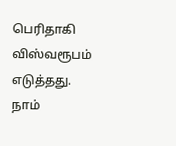பெரிதாகி விஸ்வரூபம் எடுத்தது. நாம்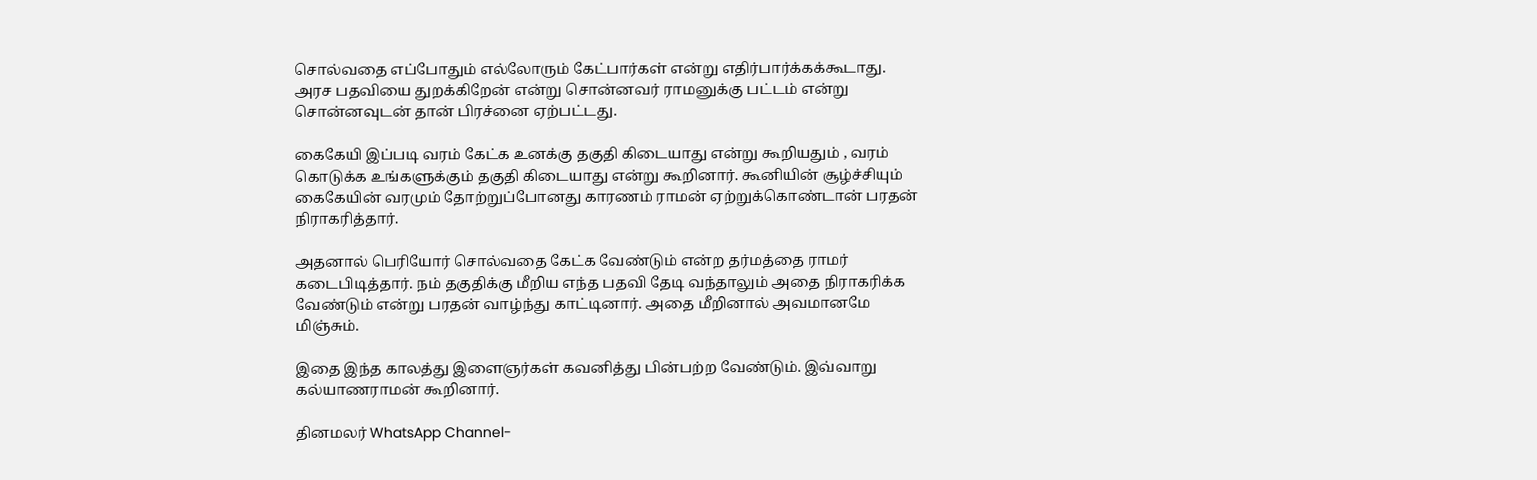சொல்வதை எப்போதும் எல்லோரும் கேட்பார்கள் என்று எதிர்பார்க்கக்கூடாது. அரச பதவியை துறக்கிறேன் என்று சொன்னவர் ராமனுக்கு பட்டம் என்று சொன்னவுடன் தான் பிரச்னை ஏற்பட்டது.

கைகேயி இப்படி வரம் கேட்க உனக்கு தகுதி கிடையாது என்று கூறியதும் , வரம் கொடுக்க உங்களுக்கும் தகுதி கிடையாது என்று கூறினார். கூனியின் சூழ்ச்சியும் கைகேயின் வரமும் தோற்றுப்போனது காரணம் ராமன் ஏற்றுக்கொண்டான் பரதன் நிராகரித்தார்.

அதனால் பெரியோர் சொல்வதை கேட்க வேண்டும் என்ற தர்மத்தை ராமர் கடைபிடித்தார். நம் தகுதிக்கு மீறிய எந்த பதவி தேடி வந்தாலும் அதை நிராகரிக்க வேண்டும் என்று பரதன் வாழ்ந்து காட்டினார். அதை மீறினால் அவமானமே மிஞ்சும்.

இதை இந்த காலத்து இளைஞர்கள் கவனித்து பின்பற்ற வேண்டும். இவ்வாறு கல்யாணராமன் கூறினார்.

தினமலர் WhatsApp Channel-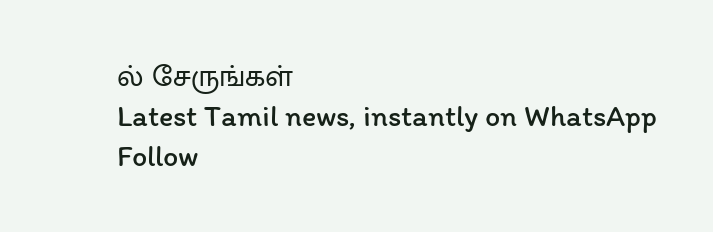ல் சேருங்கள்
Latest Tamil news, instantly on WhatsApp
Follow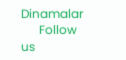Dinamalar
      Follow us